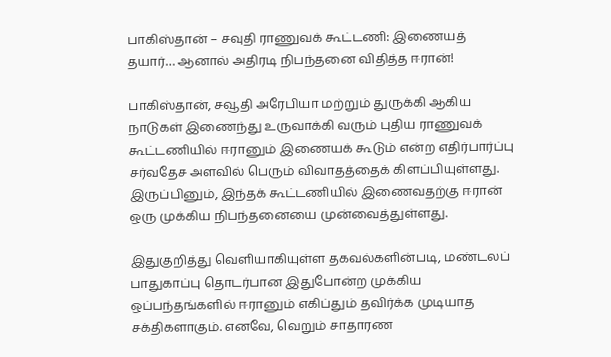பாகிஸ்தான் – சவுதி ராணுவக் கூட்டணி: இணையத் தயார்… ஆனால் அதிரடி நிபந்தனை விதித்த ஈரான்!

பாகிஸ்தான், சவூதி அரேபியா மற்றும் துருக்கி ஆகிய நாடுகள் இணைந்து உருவாக்கி வரும் புதிய ராணுவக் கூட்டணியில் ஈரானும் இணையக் கூடும் என்ற எதிர்பார்ப்பு சர்வதேச அளவில் பெரும் விவாதத்தைக் கிளப்பியுள்ளது. இருப்பினும், இந்தக் கூட்டணியில் இணைவதற்கு ஈரான் ஒரு முக்கிய நிபந்தனையை முன்வைத்துள்ளது.

இதுகுறித்து வெளியாகியுள்ள தகவல்களின்படி, மண்டலப் பாதுகாப்பு தொடர்பான இதுபோன்ற முக்கிய ஒப்பந்தங்களில் ஈரானும் எகிப்தும் தவிர்க்க முடியாத சக்திகளாகும். எனவே, வெறும் சாதாரண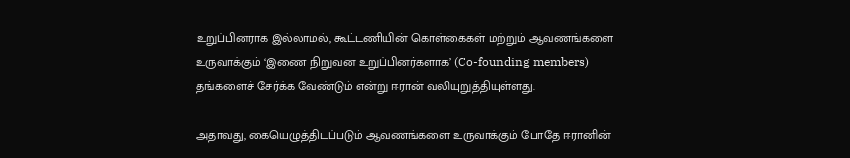உறுப்பினராக இல்லாமல், கூட்டணியின் கொள்கைகள் மற்றும் ஆவணங்களை உருவாக்கும் ‘இணை நிறுவன உறுப்பினர்களாக’ (Co-founding members) தங்களைச் சேர்க்க வேண்டும் என்று ஈரான் வலியுறுத்தியுள்ளது.

அதாவது, கையெழுத்திடப்படும் ஆவணங்களை உருவாக்கும் போதே ஈரானின்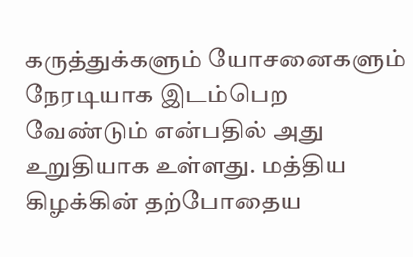கருத்துக்களும் யோசனைகளும் நேரடியாக இடம்பெற வேண்டும் என்பதில் அது உறுதியாக உள்ளது. மத்திய கிழக்கின் தற்போதைய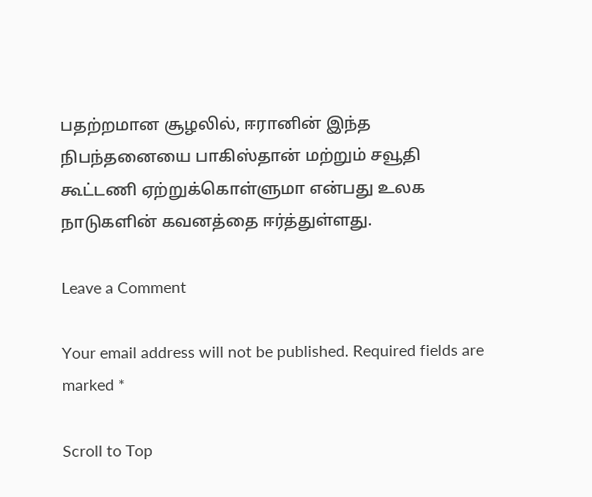பதற்றமான சூழலில், ஈரானின் இந்த நிபந்தனையை பாகிஸ்தான் மற்றும் சவூதி கூட்டணி ஏற்றுக்கொள்ளுமா என்பது உலக நாடுகளின் கவனத்தை ஈர்த்துள்ளது.

Leave a Comment

Your email address will not be published. Required fields are marked *

Scroll to Top